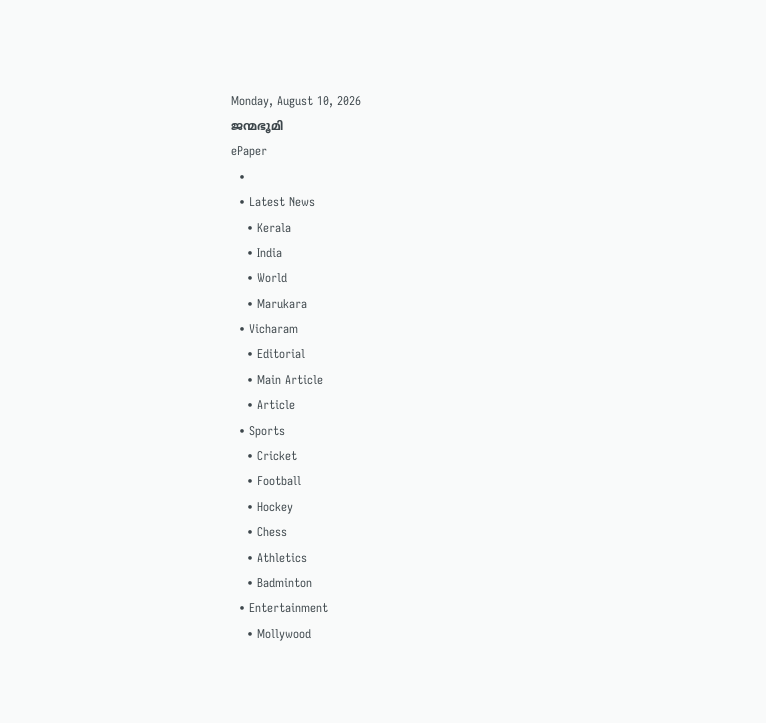Monday, August 10, 2026
ജന്മഭൂമി
ePaper
  •
  • Latest News
    • Kerala
    • India
    • World
    • Marukara
  • Vicharam
    • Editorial
    • Main Article
    • Article
  • Sports
    • Cricket
    • Football
    • Hockey
    • Chess
    • Athletics
    • Badminton
  • Entertainment
    • Mollywood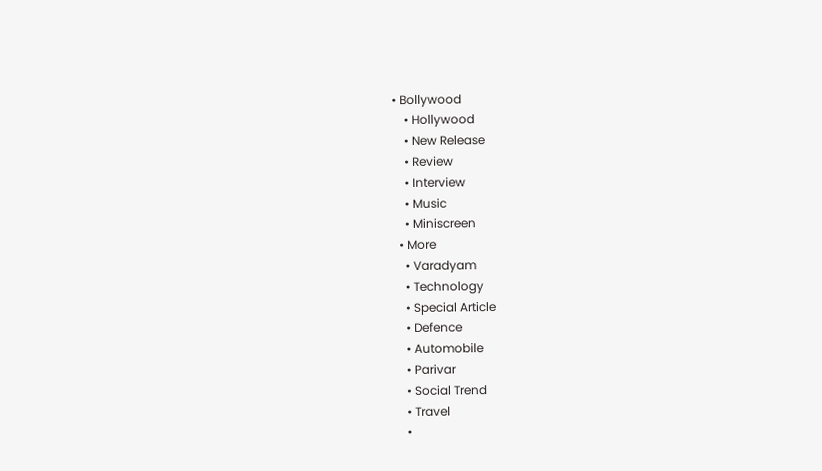• Bollywood
    • Hollywood
    • New Release
    • Review
    • Interview
    • Music
    • Miniscreen
  • More
    • Varadyam
    • Technology
    • Special Article
    • Defence
    • Automobile
    • Parivar
    • Social Trend
    • Travel
    •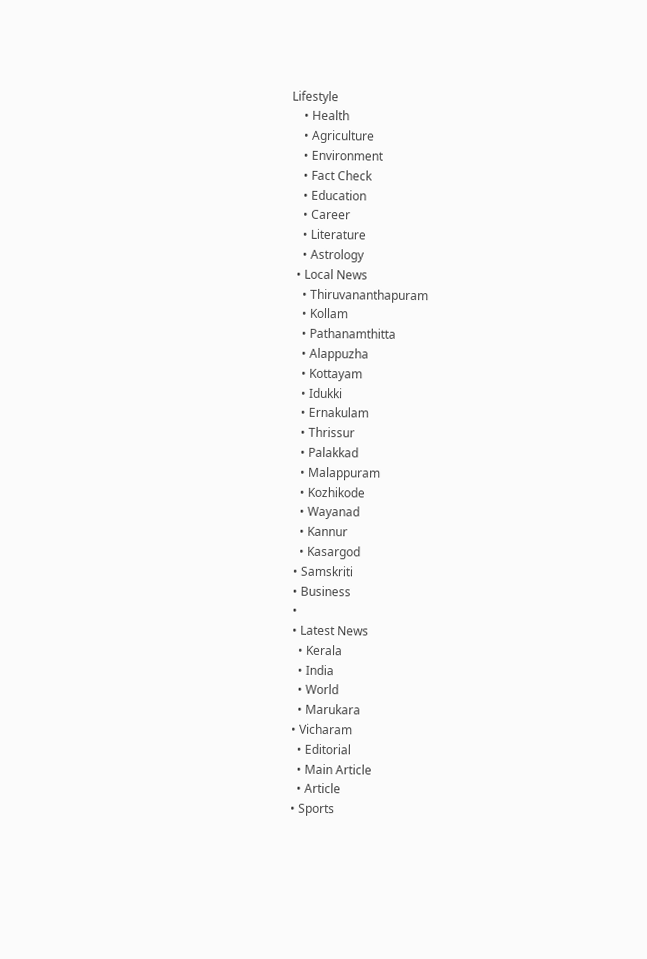Lifestyle
    • Health
    • Agriculture
    • Environment
    • Fact Check
    • Education
    • Career
    • Literature
    • Astrology
  • Local News
    • Thiruvananthapuram
    • Kollam
    • Pathanamthitta
    • Alappuzha
    • Kottayam
    • Idukki
    • Ernakulam
    • Thrissur
    • Palakkad
    • Malappuram
    • Kozhikode
    • Wayanad
    • Kannur
    • Kasargod
  • Samskriti
  • Business
  •
  • Latest News
    • Kerala
    • India
    • World
    • Marukara
  • Vicharam
    • Editorial
    • Main Article
    • Article
  • Sports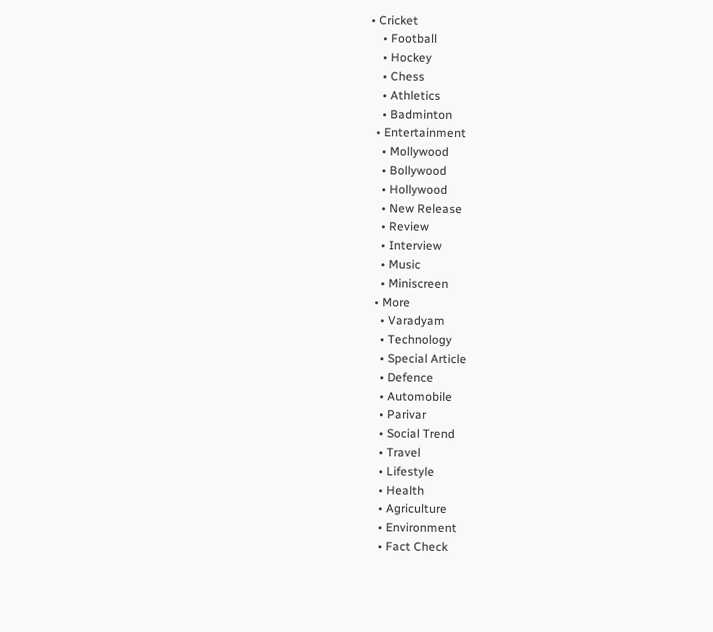• Cricket
    • Football
    • Hockey
    • Chess
    • Athletics
    • Badminton
  • Entertainment
    • Mollywood
    • Bollywood
    • Hollywood
    • New Release
    • Review
    • Interview
    • Music
    • Miniscreen
  • More
    • Varadyam
    • Technology
    • Special Article
    • Defence
    • Automobile
    • Parivar
    • Social Trend
    • Travel
    • Lifestyle
    • Health
    • Agriculture
    • Environment
    • Fact Check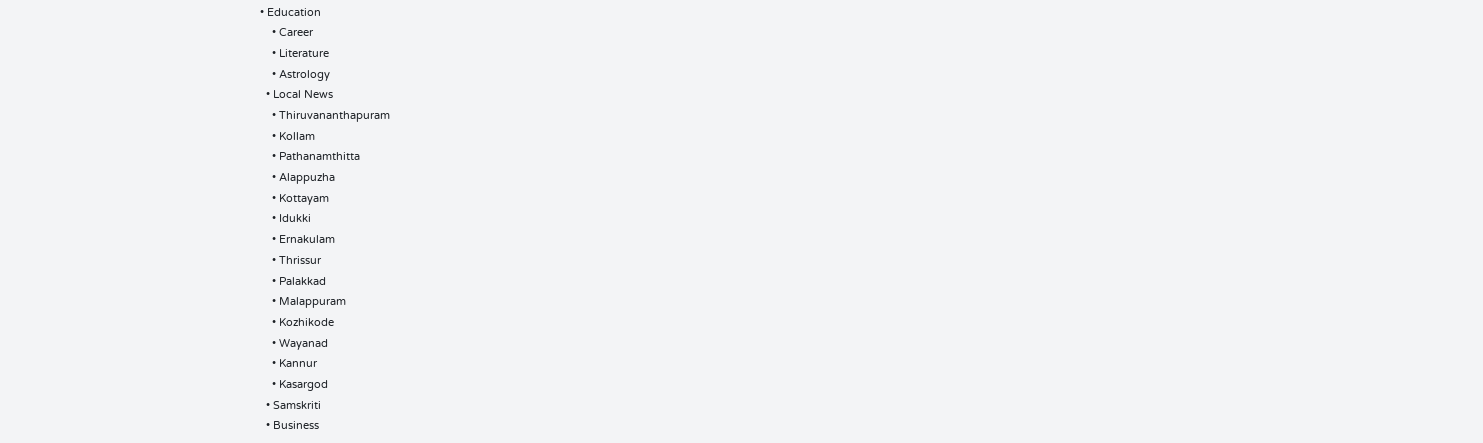• Education
    • Career
    • Literature
    • Astrology
  • Local News
    • Thiruvananthapuram
    • Kollam
    • Pathanamthitta
    • Alappuzha
    • Kottayam
    • Idukki
    • Ernakulam
    • Thrissur
    • Palakkad
    • Malappuram
    • Kozhikode
    • Wayanad
    • Kannur
    • Kasargod
  • Samskriti
  • Business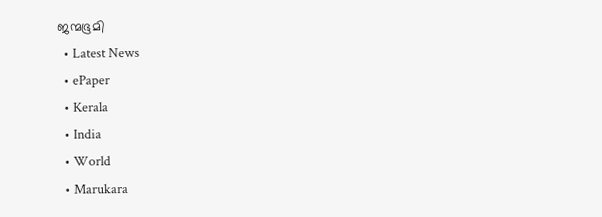ജന്മഭൂമി
  • Latest News
  • ePaper
  • Kerala
  • India
  • World
  • Marukara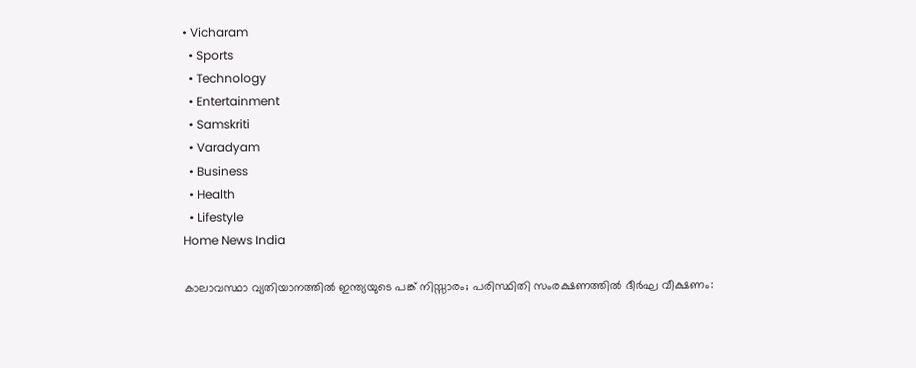• Vicharam
  • Sports
  • Technology
  • Entertainment
  • Samskriti
  • Varadyam
  • Business
  • Health
  • Lifestyle
Home News India

കാലാവസ്ഥാ വ്യതിയാനത്തില്‍ ഇന്ത്യയുടെ പങ്ക് നിസ്സാരം; പരിസ്ഥിതി സംരക്ഷണത്തില്‍ ദീര്‍ഘ വീക്ഷണം: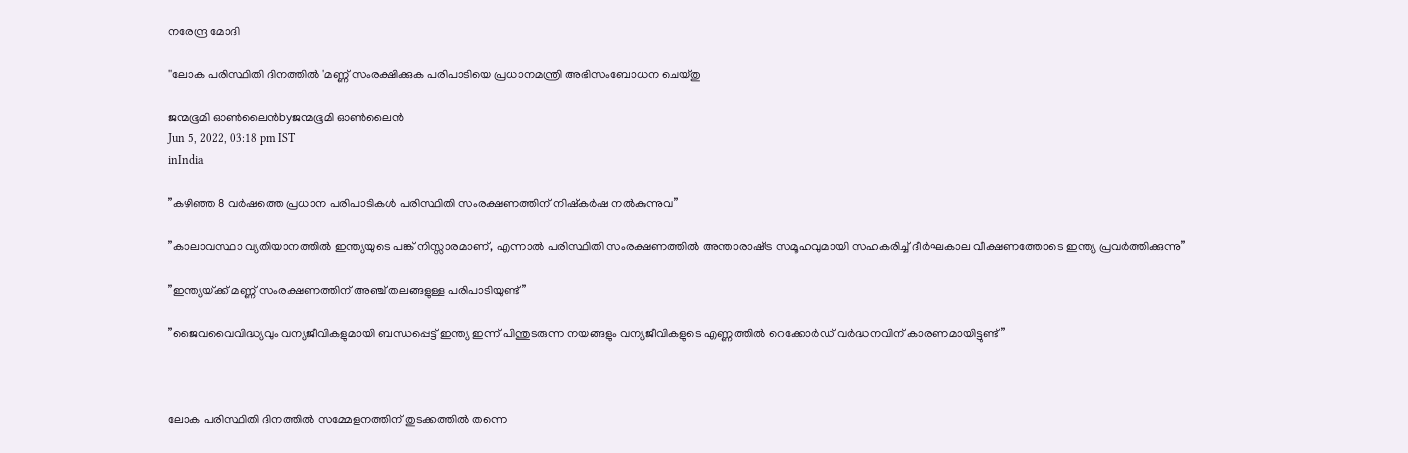നരേന്ദ്ര മോദി

''ലോക പരിസ്ഥിതി ദിനത്തില്‍ 'മണ്ണ് സംരക്ഷിക്കുക പരിപാടിയെ പ്രധാനമന്ത്രി അഭിസംബോധന ചെയ്തു

ജന്മഭൂമി ഓണ്‍ലൈന്‍byജന്മഭൂമി ഓണ്‍ലൈന്‍
Jun 5, 2022, 03:18 pm IST
inIndia

”കഴിഞ്ഞ 8 വര്‍ഷത്തെ പ്രധാന പരിപാടികള്‍ പരിസ്ഥിതി സംരക്ഷണത്തിന് നിഷ്‌കര്‍ഷ നല്‍കുന്നുവ”

”കാലാവസ്ഥാ വ്യതിയാനത്തില്‍ ഇന്ത്യയുടെ പങ്ക് നിസ്സാരമാണ്, എന്നാല്‍ പരിസ്ഥിതി സംരക്ഷണത്തില്‍ അന്താരാഷ്‌ട്ര സമൂഹവുമായി സഹകരിച്ച് ദീര്‍ഘകാല വീക്ഷണത്തോടെ ഇന്ത്യ പ്രവര്‍ത്തിക്കുന്നു”

”ഇന്ത്യയ്‌ക്ക് മണ്ണ് സംരക്ഷണത്തിന് അഞ്ച് തലങ്ങളുള്ള പരിപാടിയുണ്ട്”

”ജൈവവൈവിദ്ധ്യവും വന്യജീവികളുമായി ബന്ധപ്പെട്ട് ഇന്ത്യ ഇന്ന് പിന്തുടരുന്ന നയങ്ങളും വന്യജീവികളുടെ എണ്ണത്തില്‍ റെക്കോര്‍ഡ് വര്‍ദ്ധനവിന് കാരണമായിട്ടുണ്ട്”



ലോക പരിസ്ഥിതി ദിനത്തില്‍ സമ്മേളനത്തിന് തുടക്കത്തില്‍ തന്നെ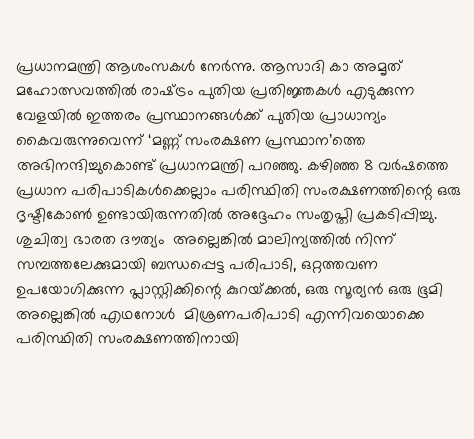പ്രധാനമന്ത്രി ആശംസകള്‍ നേര്‍ന്നു. ആസാദി കാ അമൃത് മഹോത്സവത്തില്‍ രാഷ്‌ട്രം പുതിയ പ്രതിജ്ഞകള്‍ എടുക്കുന്ന വേളയില്‍ ഇത്തരം പ്രസ്ഥാനങ്ങള്‍ക്ക് പുതിയ പ്രാധാന്യം കൈവരുന്നുവെന്ന് ‘മണ്ണ് സംരക്ഷണ പ്രസ്ഥാന’ത്തെ അഭിനന്ദിച്ചുകൊണ്ട് പ്രധാനമന്ത്രി പറഞ്ഞു. കഴിഞ്ഞ 8 വര്‍ഷത്തെ പ്രധാന പരിപാടികള്‍ക്കെല്ലാം പരിസ്ഥിതി സംരക്ഷണത്തിന്റെ ഒരു ദൃഷ്ടികോണ്‍ ഉണ്ടായിരുന്നതില്‍ അദ്ദേഹം സംതൃപ്തി പ്രകടിപ്പിച്ചു. ശുചിത്വ ഭാരത ദൗത്യം  അല്ലെങ്കില്‍ മാലിന്യത്തില്‍ നിന്ന് സമ്പത്തലേക്കുമായി ബന്ധപ്പെട്ട പരിപാടി, ഒറ്റത്തവണ ഉപയോഗിക്കുന്ന പ്ലാസ്റ്റിക്കിന്റെ കുറയ്‌ക്കല്‍, ഒരു സൂര്യന്‍ ഒരു ഭൂമി അല്ലെങ്കില്‍ എഥനോൾ  മിശ്രണപരിപാടി എന്നിവയൊക്കെ പരിസ്ഥിതി സംരക്ഷണത്തിനായി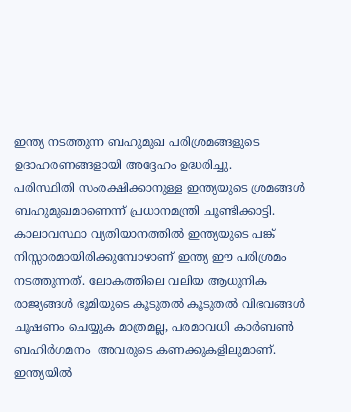ഇന്ത്യ നടത്തുന്ന ബഹുമുഖ പരിശ്രമങ്ങളുടെ ഉദാഹരണങ്ങളായി അദ്ദേഹം ഉദ്ധരിച്ചു.
പരിസ്ഥിതി സംരക്ഷിക്കാനുള്ള ഇന്ത്യയുടെ ശ്രമങ്ങള്‍ ബഹുമുഖമാണെന്ന് പ്രധാനമന്ത്രി ചൂണ്ടിക്കാട്ടി. കാലാവസ്ഥാ വ്യതിയാനത്തില്‍ ഇന്ത്യയുടെ പങ്ക് നിസ്സാരമായിരിക്കുമ്പോഴാണ് ഇന്ത്യ ഈ പരിശ്രമം നടത്തുന്നത്. ലോകത്തിലെ വലിയ ആധുനിക രാജ്യങ്ങള്‍ ഭൂമിയുടെ കൂടുതല്‍ കൂടുതല്‍ വിഭവങ്ങള്‍ ചൂഷണം ചെയ്യുക മാത്രമല്ല, പരമാവധി കാര്‍ബണ്‍ ബഹിർഗമനം  അവരുടെ കണക്കുകളിലുമാണ്. ഇന്ത്യയില്‍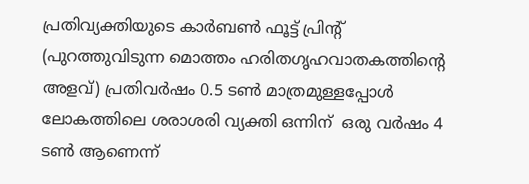പ്രതിവ്യക്തിയുടെ കാര്‍ബണ്‍ ഫൂട്ട് പ്രിന്റ് (പുറത്തുവിടുന്ന മൊത്തം ഹരിതഗൃഹവാതകത്തിന്റെ അളവ്) പ്രതിവര്‍ഷം 0.5 ടണ്‍ മാത്രമുള്ളപ്പോള്‍ ലോകത്തിലെ ശരാശരി വ്യക്തി ഒന്നിന്  ഒരു വര്‍ഷം 4 ടണ്‍ ആണെന്ന്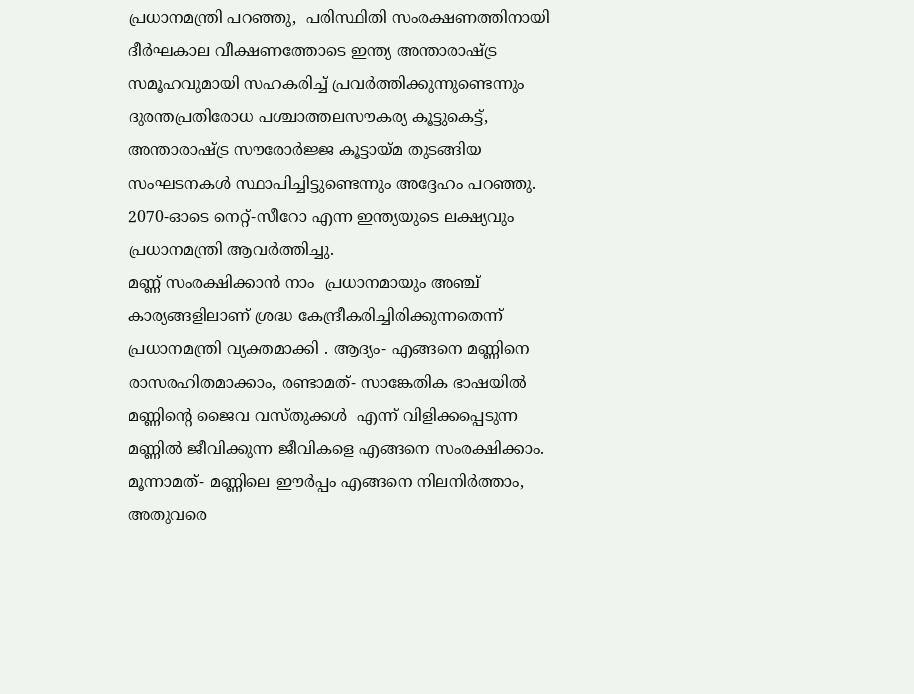പ്രധാനമന്ത്രി പറഞ്ഞു,  പരിസ്ഥിതി സംരക്ഷണത്തിനായി ദീര്‍ഘകാല വീക്ഷണത്തോടെ ഇന്ത്യ അന്താരാഷ്‌ട്ര സമൂഹവുമായി സഹകരിച്ച് പ്രവര്‍ത്തിക്കുന്നുണ്ടെന്നും ദുരന്തപ്രതിരോധ പശ്ചാത്തലസൗകര്യ കൂട്ടുകെട്ട്, അന്താരാഷ്‌ട്ര സൗരോര്‍ജ്ജ കൂട്ടായ്‌മ തുടങ്ങിയ സംഘടനകള്‍ സ്ഥാപിച്ചിട്ടുണ്ടെന്നും അദ്ദേഹം പറഞ്ഞു. 2070-ഓടെ നെറ്റ്-സീറോ എന്ന ഇന്ത്യയുടെ ലക്ഷ്യവും പ്രധാനമന്ത്രി ആവര്‍ത്തിച്ചു.
മണ്ണ് സംരക്ഷിക്കാന്‍ നാം  പ്രധാനമായും അഞ്ച് കാര്യങ്ങളിലാണ് ശ്രദ്ധ കേന്ദ്രീകരിച്ചിരിക്കുന്നതെന്ന് പ്രധാനമന്ത്രി വ്യക്തമാക്കി . ആദ്യം- എങ്ങനെ മണ്ണിനെ രാസരഹിതമാക്കാം, രണ്ടാമത്- സാങ്കേതിക ഭാഷയില്‍ മണ്ണിന്റെ ജൈവ വസ്തുക്കള്‍  എന്ന് വിളിക്കപ്പെടുന്ന മണ്ണില്‍ ജീവിക്കുന്ന ജീവികളെ എങ്ങനെ സംരക്ഷിക്കാം. മൂന്നാമത്- മണ്ണിലെ ഈര്‍പ്പം എങ്ങനെ നിലനിര്‍ത്താം, അതുവരെ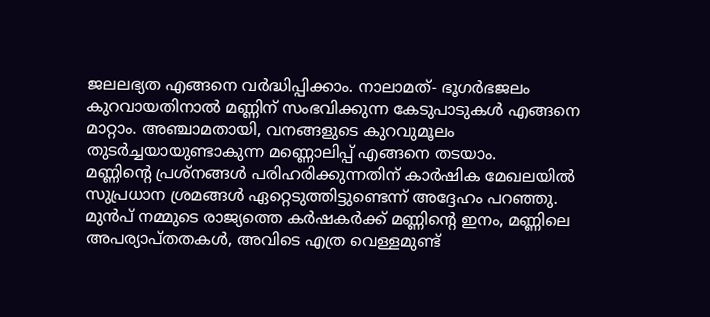ജലലഭ്യത എങ്ങനെ വര്‍ദ്ധിപ്പിക്കാം. നാലാമത്- ഭൂഗര്‍ഭജലം കുറവായതിനാല്‍ മണ്ണിന് സംഭവിക്കുന്ന കേടുപാടുകള്‍ എങ്ങനെ മാറ്റാം. അഞ്ചാമതായി, വനങ്ങളുടെ കുറവുമൂലം തുടര്‍ച്ചയായുണ്ടാകുന്ന മണ്ണൊലിപ്പ് എങ്ങനെ തടയാം.
മണ്ണിന്റെ പ്രശ്‌നങ്ങള്‍ പരിഹരിക്കുന്നതിന് കാര്‍ഷിക മേഖലയില്‍ സുപ്രധാന ശ്രമങ്ങള്‍ ഏറ്റെടുത്തിട്ടുണ്ടെന്ന് അദ്ദേഹം പറഞ്ഞു. മുന്‍പ് നമ്മുടെ രാജ്യത്തെ കര്‍ഷകര്‍ക്ക് മണ്ണിന്റെ ഇനം, മണ്ണിലെ അപര്യാപ്തതകള്‍, അവിടെ എത്ര വെള്ളമുണ്ട്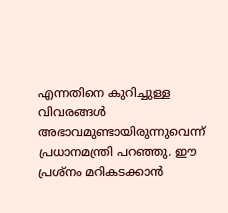എന്നതിനെ കുറിച്ചുള്ള വിവരങ്ങള്‍ അഭാവമുണ്ടായിരുന്നുവെന്ന് പ്രധാനമന്ത്രി പറഞ്ഞു. ഈ പ്രശ്‌നം മറികടക്കാന്‍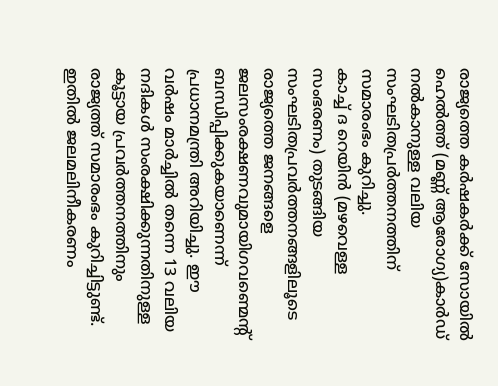രാജ്യത്തെ കര്‍ഷകര്‍ക്ക് സോയില്‍ ഹെല്‍ത്ത് (മണ്ണ് ആരോഗ്യ)കാര്‍ഡ് നല്‍കാനുള്ള വലിയ സംഘടിതപ്രര്‍ത്തനത്തിന് സമാരംഭം കുറിച്ചു.
കാച്ച് ദ റെയിന്‍ (മഴവെള്ള സംഭരണം) തുടങ്ങിയ സംഘടിതപ്രവര്‍ത്തനങ്ങളിലൂടെ രാജ്യത്തെ ജനങ്ങളെ ജലസംരക്ഷണവുമായിഗവണ്മെന്റ്  ബന്ധിപ്പിക്കുകയാണെന്ന് പ്രധാനമന്ത്രി അറിയിച്ചു. ഈ വര്‍ഷം മാര്‍ച്ചില്‍ തന്നെ 13 വലിയ നദികള്‍ സംരക്ഷിക്കുന്നതിനുള്ള കൂട്ടായ പ്രവര്‍ത്തനത്തിനും രാജ്യത്ത് സമാരംഭം കുറിച്ചിട്ടുണ്ട്. ഇതില്‍ ജലമലിനീകരണം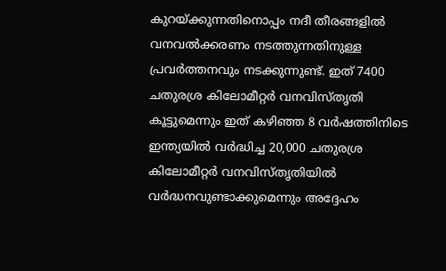കുറയ്‌ക്കുന്നതിനൊപ്പം നദീ തീരങ്ങളില്‍ വനവല്‍ക്കരണം നടത്തുന്നതിനുള്ള പ്രവര്‍ത്തനവും നടക്കുന്നുണ്ട്. ഇത് 7400 ചതുരശ്ര കിലോമീറ്റര്‍ വനവിസ്തൃതി കൂട്ടുമെന്നും ഇത് കഴിഞ്ഞ 8 വര്‍ഷത്തിനിടെ ഇന്ത്യയില്‍ വര്‍ദ്ധിച്ച 20,000 ചതുരശ്ര കിലോമീറ്റര്‍ വനവിസ്തൃതിയില്‍ വര്‍ദ്ധനവുണ്ടാക്കുമെന്നും അദ്ദേഹം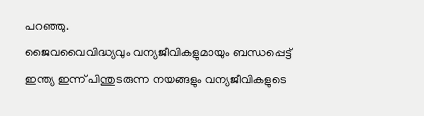പറഞ്ഞു.
ജൈവവൈവിദ്ധ്യവും വന്യജീവികളുമായും ബന്ധപ്പെട്ട് ഇന്ത്യ ഇന്ന് പിന്തുടരുന്ന നയങ്ങളും വന്യജീവികളുടെ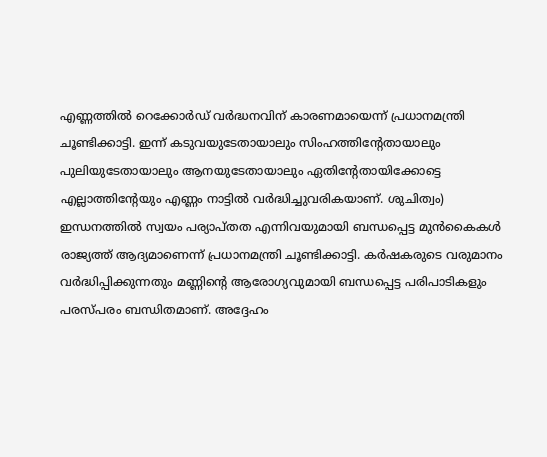എണ്ണത്തില്‍ റെക്കോര്‍ഡ് വര്‍ദ്ധനവിന് കാരണമായെന്ന് പ്രധാനമന്ത്രി ചൂണ്ടിക്കാട്ടി. ഇന്ന് കടുവയുടേതായാലും സിംഹത്തിന്റേതായാലും പുലിയുടേതായാലും ആനയുടേതായാലും ഏതിന്റേതായിക്കോട്ടെ എല്ലാത്തിന്റേയും എണ്ണം നാട്ടില്‍ വര്‍ദ്ധിച്ചുവരികയാണ്. ശുചിത്വം) ഇന്ധനത്തില്‍ സ്വയം പര്യാപ്തത എന്നിവയുമായി ബന്ധപ്പെട്ട മുന്‍കൈകള്‍ രാജ്യത്ത് ആദ്യമാണെന്ന് പ്രധാനമന്ത്രി ചൂണ്ടിക്കാട്ടി. കര്‍ഷകരുടെ വരുമാനം വര്‍ദ്ധിപ്പിക്കുന്നതും മണ്ണിന്റെ ആരോഗ്യവുമായി ബന്ധപ്പെട്ട പരിപാടികളും പരസ്പരം ബന്ധിതമാണ്. അദ്ദേഹം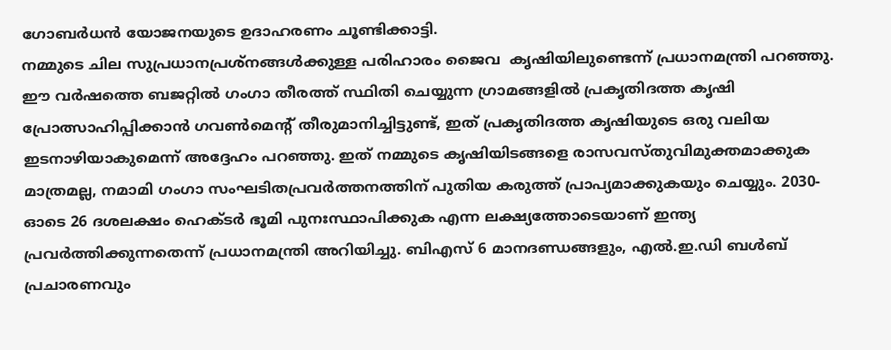ഗോബര്‍ധന്‍ യോജനയുടെ ഉദാഹരണം ചൂണ്ടിക്കാട്ടി.
നമ്മുടെ ചില സുപ്രധാനപ്രശ്‌നങ്ങള്‍ക്കുള്ള പരിഹാരം ജൈവ  കൃഷിയിലുണ്ടെന്ന് പ്രധാനമന്ത്രി പറഞ്ഞു. ഈ വര്‍ഷത്തെ ബജറ്റില്‍ ഗംഗാ തീരത്ത് സ്ഥിതി ചെയ്യുന്ന ഗ്രാമങ്ങളില്‍ പ്രകൃതിദത്ത കൃഷി പ്രോത്സാഹിപ്പിക്കാന്‍ ഗവണ്‍മെന്റ് തീരുമാനിച്ചിട്ടുണ്ട്, ഇത് പ്രകൃതിദത്ത കൃഷിയുടെ ഒരു വലിയ ഇടനാഴിയാകുമെന്ന് അദ്ദേഹം പറഞ്ഞു. ഇത് നമ്മുടെ കൃഷിയിടങ്ങളെ രാസവസ്തുവിമുക്തമാക്കുക മാത്രമല്ല, നമാമി ഗംഗാ സംഘടിതപ്രവര്‍ത്തനത്തിന് പുതിയ കരുത്ത് പ്രാപ്യമാക്കുകയും ചെയ്യും. 2030-ഓടെ 26 ദശലക്ഷം ഹെക്ടര്‍ ഭൂമി പുനഃസ്ഥാപിക്കുക എന്ന ലക്ഷ്യത്തോടെയാണ് ഇന്ത്യ പ്രവര്‍ത്തിക്കുന്നതെന്ന് പ്രധാനമന്ത്രി അറിയിച്ചു. ബിഎസ് 6 മാനദണ്ഡങ്ങളും, എല്‍.ഇ.ഡി ബള്‍ബ് പ്രചാരണവും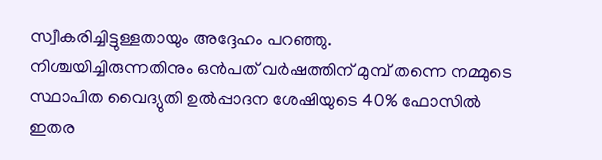സ്വീകരിച്ചിട്ടുള്ളതായും അദ്ദേഹം പറഞ്ഞു.
നിശ്ചയിച്ചിരുന്നതിനും ഒന്‍പത് വര്‍ഷത്തിന് മുമ്പ് തന്നെ നമ്മുടെ സ്ഥാപിത വൈദ്യുതി ഉല്‍പ്പാദന ശേഷിയുടെ 40% ഫോസില്‍ ഇതര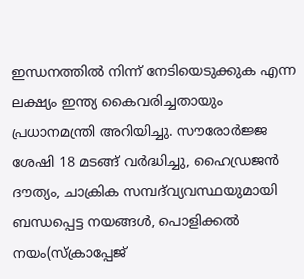ഇന്ധനത്തില്‍ നിന്ന് നേടിയെടുക്കുക എന്ന ലക്ഷ്യം ഇന്ത്യ കൈവരിച്ചതായും പ്രധാനമന്ത്രി അറിയിച്ചു. സൗരോര്‍ജ്ജ ശേഷി 18 മടങ്ങ് വര്‍ദ്ധിച്ചു, ഹൈഡ്രജന്‍ ദൗത്യം, ചാക്രിക സമ്പദ്‌വ്യവസ്ഥയുമായി ബന്ധപ്പെട്ട നയങ്ങള്‍, പൊളിക്കല്‍ നയം(സ്‌ക്രാപ്പേജ്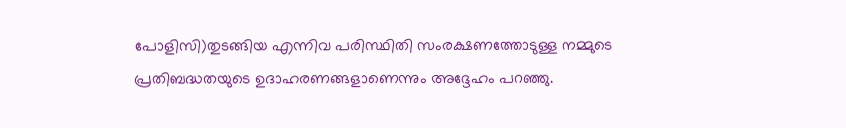പോളിസി)തുടങ്ങിയ എന്നിവ പരിസ്ഥിതി സംരക്ഷണത്തോടുള്ള നമ്മുടെ പ്രതിബദ്ധതയുടെ ഉദാഹരണങ്ങളാണെന്നും അദ്ദേഹം പറഞ്ഞു.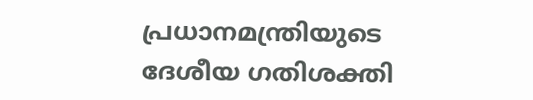പ്രധാനമന്ത്രിയുടെ ദേശീയ ഗതിശക്തി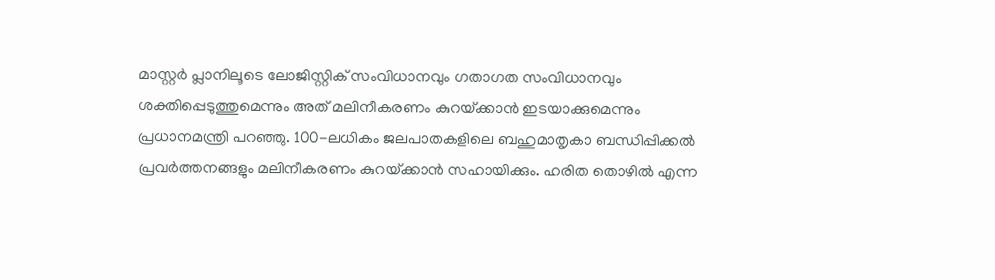മാസ്റ്റര്‍ പ്ലാനിലൂടെ ലോജിസ്റ്റിക് സംവിധാനവും ഗതാഗത സംവിധാനവും ശക്തിപ്പെടുത്തുമെന്നും അത് മലിനീകരണം കുറയ്‌ക്കാന്‍ ഇടയാക്കുമെന്നും പ്രധാനമന്ത്രി പറഞ്ഞു. 100-ലധികം ജലപാതകളിലെ ബഹുമാതൃകാ ബന്ധിപ്പിക്കല്‍ പ്രവര്‍ത്തനങ്ങളും മലിനീകരണം കുറയ്‌ക്കാന്‍ സഹായിക്കും. ഹരിത തൊഴില്‍ എന്ന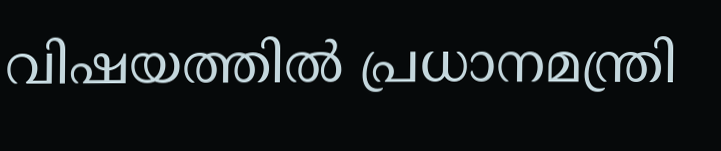വിഷയത്തില്‍ പ്രധാനമന്ത്രി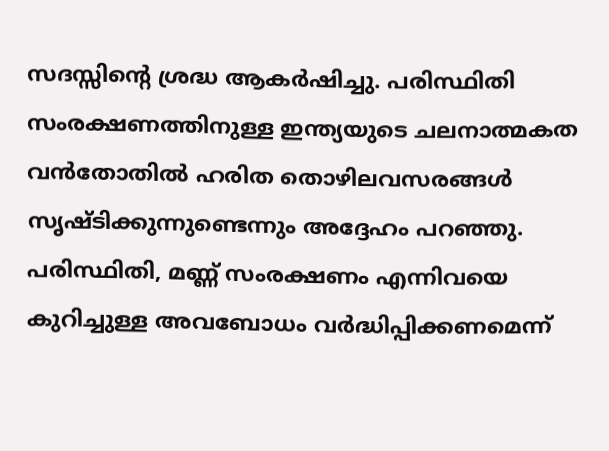സദസ്സിന്റെ ശ്രദ്ധ ആകര്‍ഷിച്ചു. പരിസ്ഥിതി സംരക്ഷണത്തിനുള്ള ഇന്ത്യയുടെ ചലനാത്മകത വന്‍തോതില്‍ ഹരിത തൊഴിലവസരങ്ങള്‍ സൃഷ്ടിക്കുന്നുണ്ടെന്നും അദ്ദേഹം പറഞ്ഞു. പരിസ്ഥിതി, മണ്ണ് സംരക്ഷണം എന്നിവയെ കുറിച്ചുള്ള അവബോധം വര്‍ദ്ധിപ്പിക്കണമെന്ന്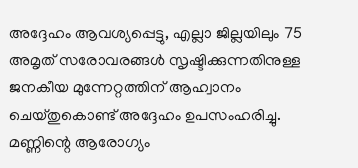അദ്ദേഹം ആവശ്യപ്പെട്ടു, എല്ലാ ജില്ലയിലും 75 അമൃത് സരോവരങ്ങള്‍ സൃഷ്ടിക്കുന്നതിനുള്ള ജനകീയ മുന്നേറ്റത്തിന് ആഹ്വാനം ചെയ്തുകൊണ്ട് അദ്ദേഹം ഉപസംഹരിച്ചു.
മണ്ണിന്റെ ആരോഗ്യം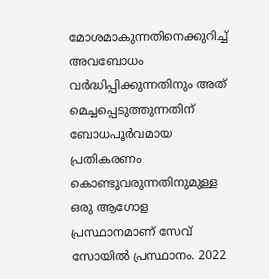മോശമാകുന്നതിനെക്കുറിച്ച് അവബോധം വര്‍ദ്ധിപ്പിക്കുന്നതിനും അത് മെച്ചപ്പെടുത്തുന്നതിന് ബോധപൂര്‍വമായ പ്രതികരണം കൊണ്ടുവരുന്നതിനുമുള്ള ഒരു ആഗോള പ്രസ്ഥാനമാണ് സേവ് സോയില്‍ പ്രസ്ഥാനം. 2022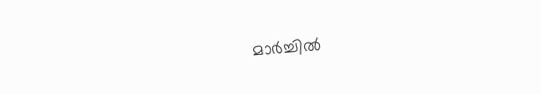മാര്‍ച്ചില്‍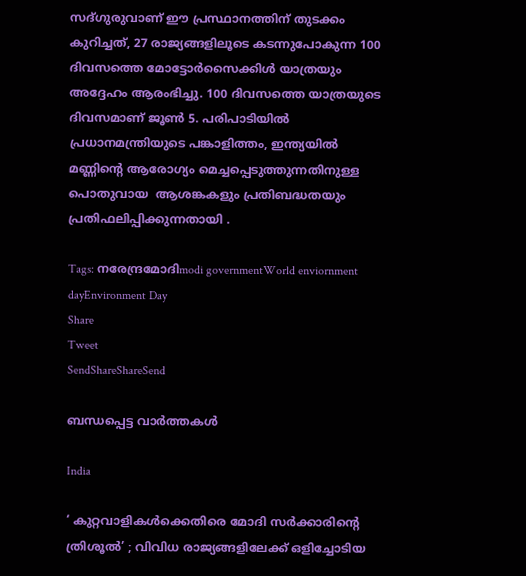സദ്ഗുരുവാണ് ഈ പ്രസ്ഥാനത്തിന് തുടക്കം കുറിച്ചത്, 27 രാജ്യങ്ങളിലൂടെ കടന്നുപോകുന്ന 100 ദിവസത്തെ മോട്ടോര്‍സൈക്കിള്‍ യാത്രയും അദ്ദേഹം ആരംഭിച്ചു. 100 ദിവസത്തെ യാത്രയുടെ ദിവസമാണ് ജൂണ്‍ 5. പരിപാടിയില്‍ പ്രധാനമന്ത്രിയുടെ പങ്കാളിത്തം, ഇന്ത്യയില്‍ മണ്ണിന്റെ ആരോഗ്യം മെച്ചപ്പെടുത്തുന്നതിനുള്ള പൊതുവായ  ആശങ്കകളും പ്രതിബദ്ധതയും പ്രതിഫലിപ്പിക്കുന്നതായി .

Tags: നരേന്ദ്രമോദിmodi governmentWorld enviornment dayEnvironment Day
Share
Tweet
SendShareShareSend

ബന്ധപ്പെട്ട വാര്‍ത്തകള്‍

India

‘ കുറ്റവാളികൾക്കെതിരെ മോദി സർക്കാരിന്റെ ത്രിശൂൽ’ ; വിവിധ രാജ്യങ്ങളിലേക്ക് ഒളിച്ചോടിയ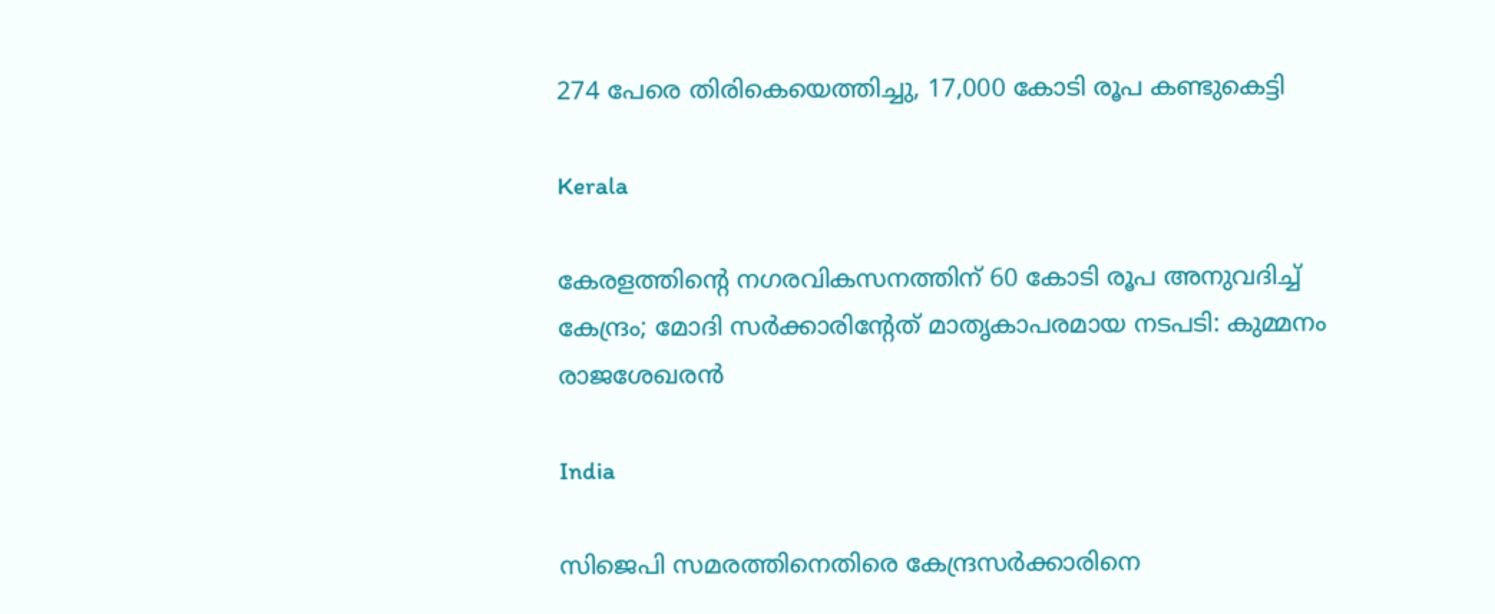274 പേരെ തിരികെയെത്തിച്ചു, 17,000 കോടി രൂപ കണ്ടുകെട്ടി

Kerala

കേരളത്തിന്റെ നഗരവികസനത്തിന് 60 കോടി രൂപ അനുവദിച്ച് കേന്ദ്രം; മോദി സർക്കാരിന്റേത് മാതൃകാപരമായ നടപടി: കുമ്മനം രാജശേഖരൻ

India

സിജെപി സമരത്തിനെതിരെ കേന്ദ്രസര്‍ക്കാരിനെ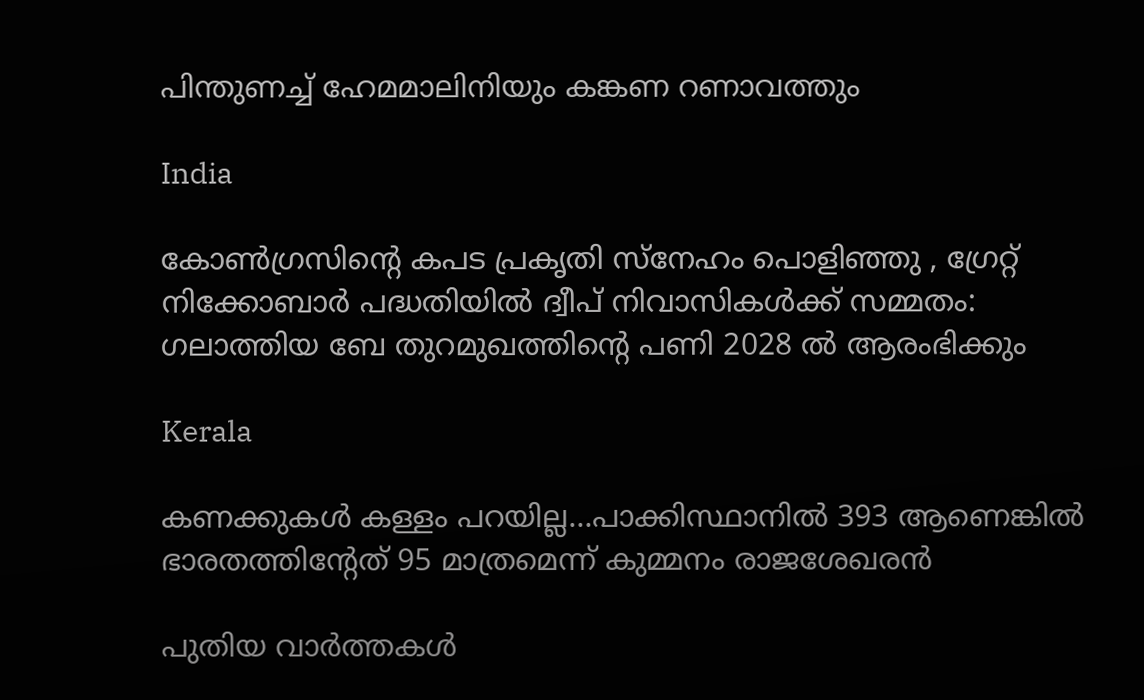പിന്തുണച്ച് ഹേമമാലിനിയും കങ്കണ റണാവത്തും

India

കോൺഗ്രസിന്റെ കപട പ്രകൃതി സ്‌നേഹം പൊളിഞ്ഞു , ഗ്രേറ്റ് നിക്കോബാർ പദ്ധതിയിൽ ദ്വീപ് നിവാസികൾക്ക് സമ്മതം:  ഗലാത്തിയ ബേ തുറമുഖത്തിന്റെ പണി 2028 ൽ ആരംഭിക്കും

Kerala

കണക്കുകള്‍ കള്ളം പറയില്ല…പാക്കിസ്ഥാനില്‍ 393 ആണെങ്കില്‍ ഭാരതത്തിന്‍റേത് 95 മാത്രമെന്ന് കുമ്മനം രാജശേഖരൻ

പുതിയ വാര്‍ത്തകള്‍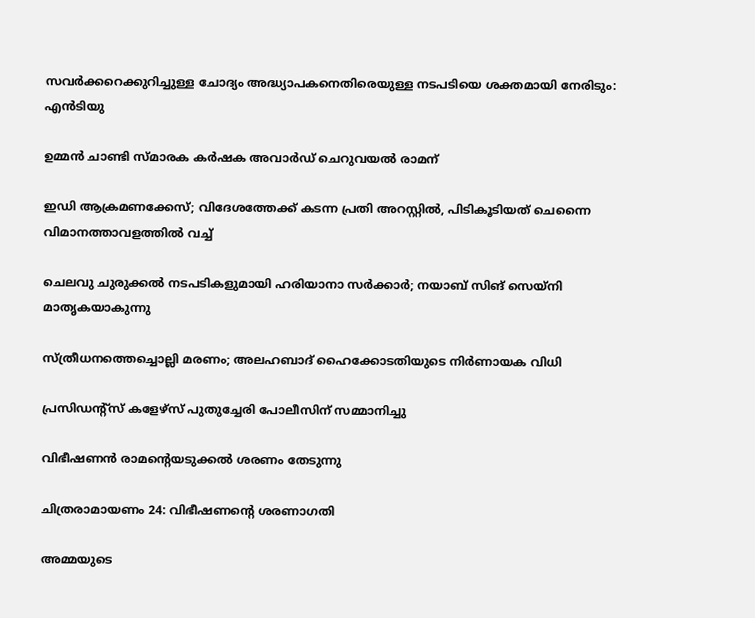സവര്‍ക്കറെക്കുറിച്ചുള്ള ചോദ്യം അദ്ധ്യാപകനെതിരെയുള്ള നടപടിയെ ശക്തമായി നേരിടും: എന്‍ടിയു

ഉമ്മന്‍ ചാണ്ടി സ്മാരക കര്‍ഷക അവാര്‍ഡ് ചെറുവയല്‍ രാമന്

ഇഡി ആക്രമണക്കേസ്; വിദേശത്തേക്ക് കടന്ന പ്രതി അറസ്റ്റിൽ, പിടികൂടിയത് ചെന്നൈ വിമാനത്താവളത്തിൽ വച്ച്

ചെലവു ചുരുക്കൽ നടപടികളുമായി ഹരിയാനാ സർക്കാർ; നയാബ് സിങ് സെയ്‌നി മാതൃകയാകുന്നു

സ്ത്രീധനത്തെച്ചൊല്ലി മരണം; അലഹബാദ് ഹൈക്കോടതിയുടെ നിര്‍ണായക വിധി

പ്രസിഡന്റ്സ് കളേഴ്‌സ് പുതുച്ചേരി പോലീസിന് സമ്മാനിച്ചു

വിഭീഷണന്‍ രാമന്റെയടുക്കല്‍ ശരണം തേടുന്നു

ചിത്രരാമായണം 24: വിഭീഷണന്റെ ശരണാഗതി

അമ്മയുടെ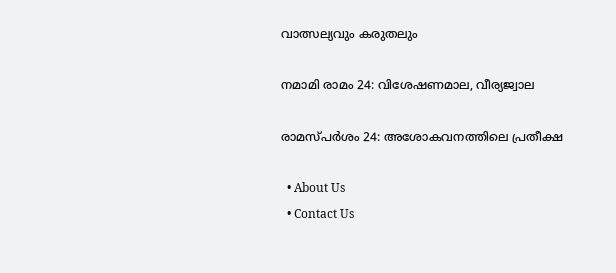വാത്സല്യവും കരുതലും

നമാമി രാമം 24: വിശേഷണമാല, വീര്യജ്വാല

രാമസ്പര്‍ശം 24: അശോകവനത്തിലെ പ്രതീക്ഷ

  • About Us
  • Contact Us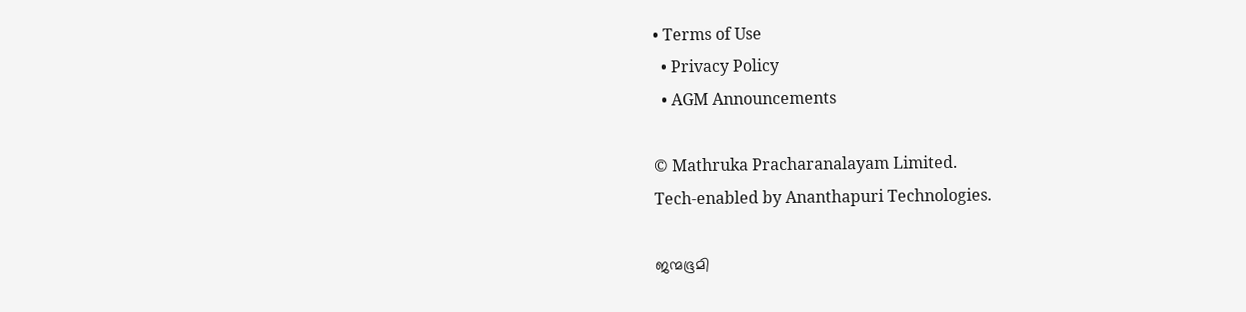• Terms of Use
  • Privacy Policy
  • AGM Announcements

© Mathruka Pracharanalayam Limited.
Tech-enabled by Ananthapuri Technologies.

ജന്മഭൂമി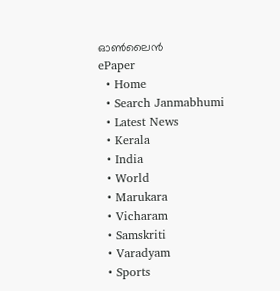ഓണ്‍ലൈന്‍
ePaper
  • Home
  • Search Janmabhumi
  • Latest News
  • Kerala
  • India
  • World
  • Marukara
  • Vicharam
  • Samskriti
  • Varadyam
  • Sports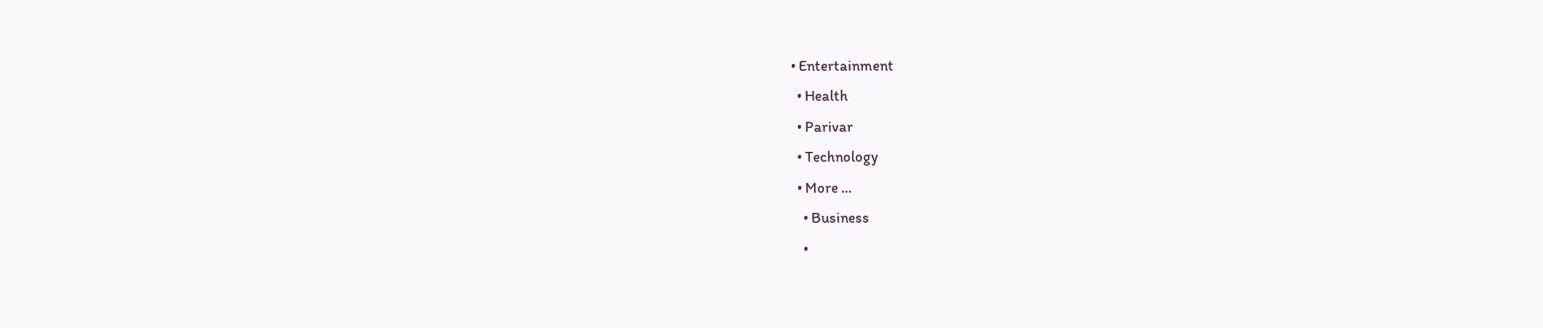• Entertainment
  • Health
  • Parivar
  • Technology
  • More …
    • Business
    •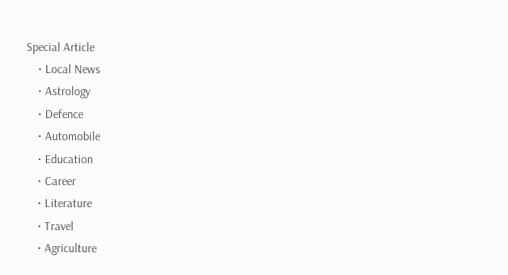Special Article
    • Local News
    • Astrology
    • Defence
    • Automobile
    • Education
    • Career
    • Literature
    • Travel
    • Agriculture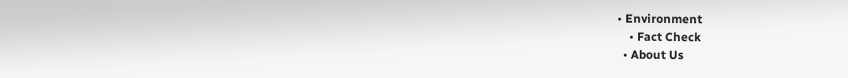• Environment
    • Fact Check
  • About Us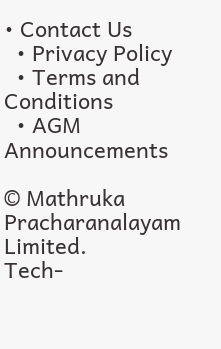• Contact Us
  • Privacy Policy
  • Terms and Conditions
  • AGM Announcements

© Mathruka Pracharanalayam Limited.
Tech-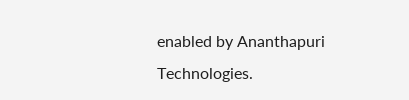enabled by Ananthapuri Technologies.